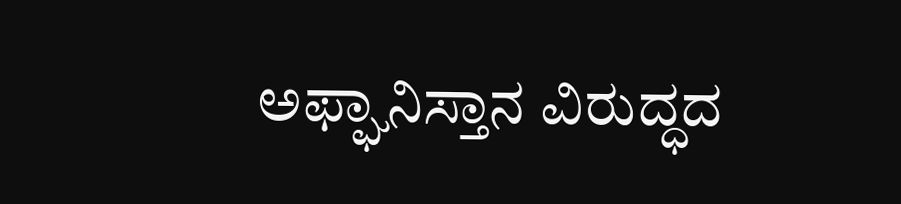ಅಫ್ಘಾನಿಸ್ತಾನ ವಿರುದ್ಧದ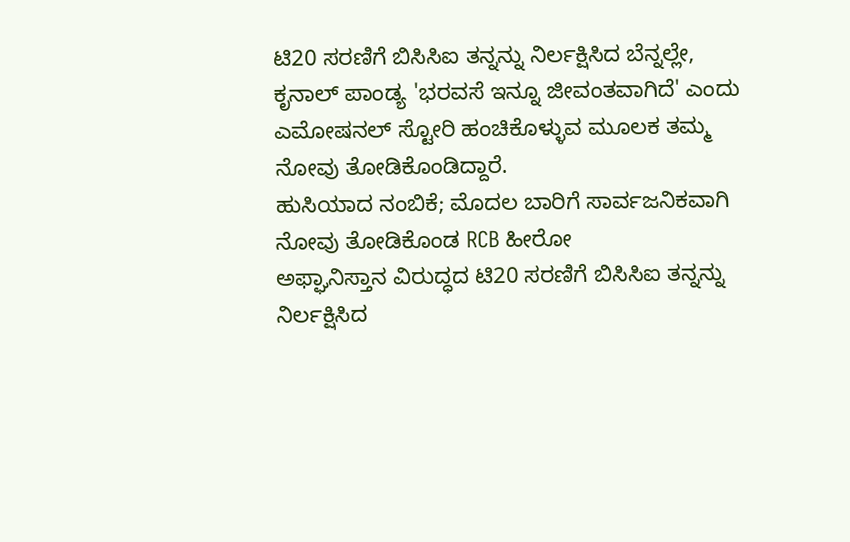ಟಿ20 ಸರಣಿಗೆ ಬಿಸಿಸಿಐ ತನ್ನನ್ನು ನಿರ್ಲಕ್ಷಿಸಿದ ಬೆನ್ನಲ್ಲೇ, ಕೃನಾಲ್ ಪಾಂಡ್ಯ 'ಭರವಸೆ ಇನ್ನೂ ಜೀವಂತವಾಗಿದೆ' ಎಂದು ಎಮೋಷನಲ್ ಸ್ಟೋರಿ ಹಂಚಿಕೊಳ್ಳುವ ಮೂಲಕ ತಮ್ಮ ನೋವು ತೋಡಿಕೊಂಡಿದ್ದಾರೆ.
ಹುಸಿಯಾದ ನಂಬಿಕೆ; ಮೊದಲ ಬಾರಿಗೆ ಸಾರ್ವಜನಿಕವಾಗಿ ನೋವು ತೋಡಿಕೊಂಡ RCB ಹೀರೋ
ಅಫ್ಘಾನಿಸ್ತಾನ ವಿರುದ್ಧದ ಟಿ20 ಸರಣಿಗೆ ಬಿಸಿಸಿಐ ತನ್ನನ್ನು ನಿರ್ಲಕ್ಷಿಸಿದ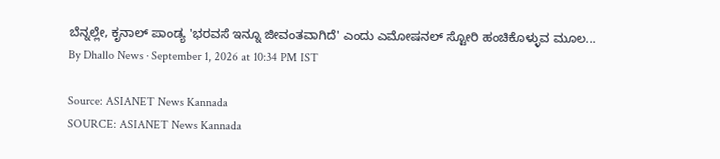ಬೆನ್ನಲ್ಲೇ, ಕೃನಾಲ್ ಪಾಂಡ್ಯ 'ಭರವಸೆ ಇನ್ನೂ ಜೀವಂತವಾಗಿದೆ' ಎಂದು ಎಮೋಷನಲ್ ಸ್ಟೋರಿ ಹಂಚಿಕೊಳ್ಳುವ ಮೂಲ...
By Dhallo News · September 1, 2026 at 10:34 PM IST

Source: ASIANET News Kannada
SOURCE: ASIANET News Kannada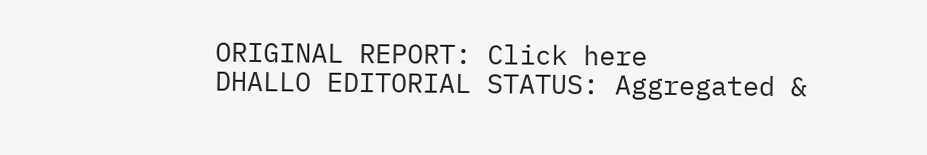ORIGINAL REPORT: Click here
DHALLO EDITORIAL STATUS: Aggregated &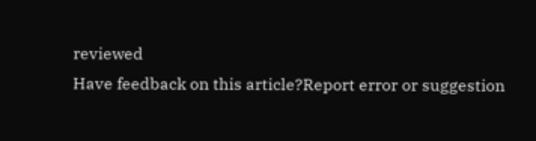reviewed
Have feedback on this article?Report error or suggestion